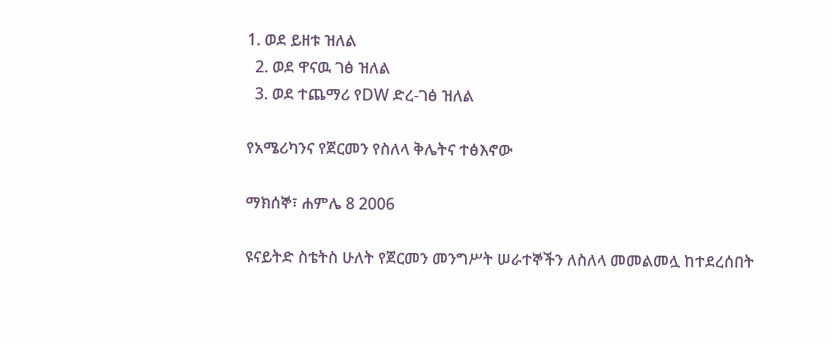1. ወደ ይዘቱ ዝለል
  2. ወደ ዋናዉ ገፅ ዝለል
  3. ወደ ተጨማሪ የDW ድረ-ገፅ ዝለል

የአሜሪካንና የጀርመን የስለላ ቅሌትና ተፅእኖው

ማክሰኞ፣ ሐምሌ 8 2006

ዩናይትድ ስቴትስ ሁለት የጀርመን መንግሥት ሠራተኞችን ለስለላ መመልመሏ ከተደረሰበት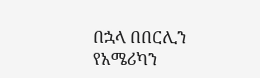በኋላ በበርሊን የአሜሪካን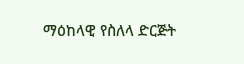ማዕከላዊ የስለላ ድርጅት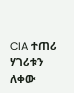CIA ተጠሪ ሃገሪቱን ለቀው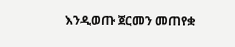እንዲወጡ ጀርመን መጠየቋ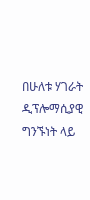በሁለቱ ሃገራት ዲፕሎማሲያዊ ግንኙነት ላይ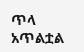ጥላ አጥልቷል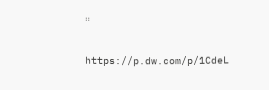።

https://p.dw.com/p/1CdeL